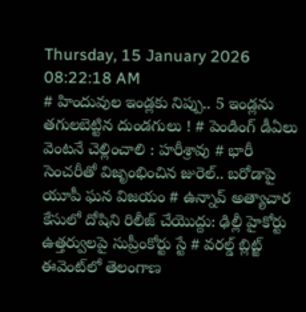Thursday, 15 January 2026 08:22:18 AM
# హిందువుల ఇండ్లకు నిప్పు.. 5 ఇండ్లను తగులబెట్టిన దుండగులు ! # పెండింగ్ డీఏలు వెంటనే చెల్లించాలి : హరీశ్రావు # భారీ సెంచరీతో విజృంభించిన జురెల్.. బరోడాపై యూపీ ఘన విజయం # ఉన్నావ్‌ అత్యాచార కేసులో దోషిని రిలీజ్ చేయొద్దు: ఢిల్లీ హైకోర్టు ఉత్తర్వులపై సుప్రీంకోర్టు స్టే # వరల్డ్‌‌‌‌ బ్లిట్జ్‌‌‌‌ ఈవెంట్‌‌‌‌లో తెలంగాణ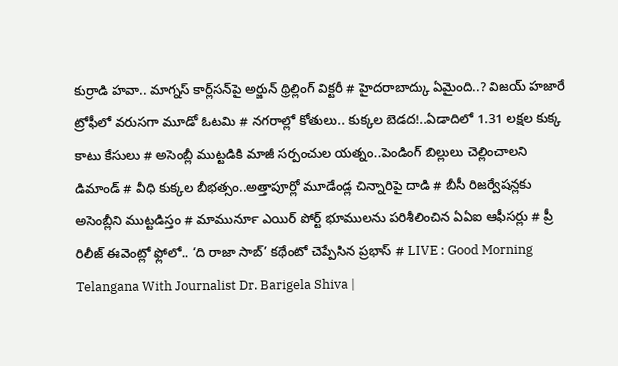కుర్రాడి హవా.. మాగ్నస్ కార్ల్‌‌‌‌సన్‌‌‌‌పై అర్జున్‌ థ్రిల్లింగ్ విక్టరీ # హైదరాబాద్కు ఏమైంది..? విజయ్ హజారే ట్రోఫీలో వరుసగా‌‌‌ మూడో ఓటమి # నగరాల్లో కోతులు.. కుక్కల బెడద!..ఏడాదిలో 1.31 లక్షల కుక్క కాటు కేసులు # అసెంబ్లీ ముట్టడికి మాజీ సర్పంచుల యత్నం..పెండింగ్ బిల్లులు చెల్లించాలని డిమాండ్ # వీధి కుక్కల బీభత్సం..అత్తాపూర్లో మూడేండ్ల చిన్నారిపై దాడి # బీసీ రిజర్వేషన్లకు అసెంబ్లీని ముట్టడిస్తం # మామునూర్‍ ఎయిర్ పోర్ట్ భూములను పరిశీలించిన ఏఏఐ ఆఫీసర్లు # ప్రీ రిలీజ్ ఈవెంట్లో ఫ్లోలో.. ‘ది రాజా సాబ్’ కథేంటో చెప్పేసిన ప్రభాస్ # LIVE : Good Morning Telangana With Journalist Dr. Barigela Shiva |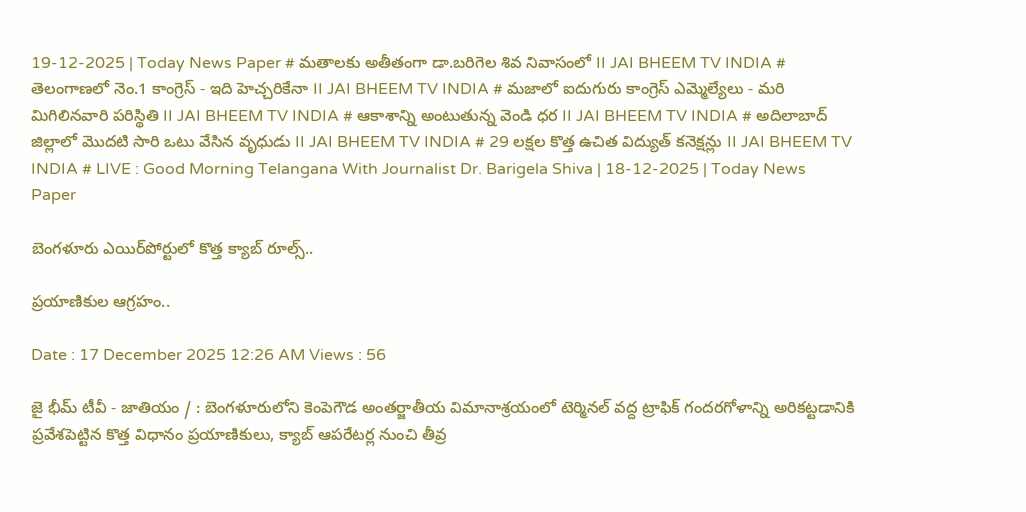19-12-2025 | Today News Paper # మతాలకు అతీతంగా డా.బరిగెల శివ నివాసంలో II JAI BHEEM TV INDIA # తెలంగాణలో నెం.1 కాంగ్రెస్ - ఇది హెచ్చరికేనా II JAI BHEEM TV INDIA # మజాలో ఐదుగురు కాంగ్రెస్ ఎమ్మెల్యేలు - మరి మిగిలినవారి పరిస్థితి II JAI BHEEM TV INDIA # ఆకాశాన్ని అంటుతున్న వెండి ధర II JAI BHEEM TV INDIA # అదిలాబాద్ జిల్లాలో మొదటి సారి ఒటు వేసిన వృధుడు II JAI BHEEM TV INDIA # 29 లక్షల కొత్త ఉచిత విద్యుత్ కనెక్షన్లు II JAI BHEEM TV INDIA # LIVE : Good Morning Telangana With Journalist Dr. Barigela Shiva | 18-12-2025 | Today News Paper

బెంగళూరు ఎయిర్‌పోర్టులో కొత్త క్యాబ్ రూల్స్..

ప్రయాణికుల ఆగ్రహం..

Date : 17 December 2025 12:26 AM Views : 56

జై భీమ్ టీవీ - జాతియం / : బెంగళూరులోని కెంపెగౌడ అంతర్జాతీయ విమానాశ్రయంలో టెర్మినల్ వద్ద ట్రాఫిక్ గందరగోళాన్ని అరికట్టడానికి ప్రవేశపెట్టిన కొత్త విధానం ప్రయాణికులు, క్యాబ్ ఆపరేటర్ల నుంచి తీవ్ర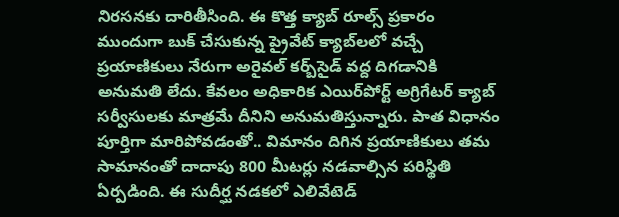నిరసనకు దారితీసింది. ఈ కొత్త క్యాబ్ రూల్స్ ప్రకారం ముందుగా బుక్ చేసుకున్న ప్రైవేట్ క్యాబ్‌లలో వచ్చే ప్రయాణికులు నేరుగా అరైవల్ కర్బ్‌సైడ్ వద్ద దిగడానికి అనుమతి లేదు. కేవలం అధికారిక ఎయిర్‌పోర్ట్ అగ్రిగేటర్ క్యాబ్ సర్వీసులకు మాత్రమే దీనిని అనుమతిస్తున్నారు. పాత విధానం పూర్తిగా మారిపోవడంతో.. విమానం దిగిన ప్రయాణికులు తమ సామానంతో దాదాపు 800 మీటర్లు నడవాల్సిన పరిస్థితి ఏర్పడింది. ఈ సుదీర్ఘ నడకలో ఎలివేటెడ్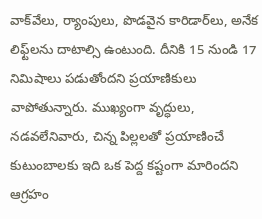వాక్‌వేలు, ర్యాంపులు, పొడవైన కారిడార్‌లు, అనేక లిఫ్ట్‌లను దాటాల్సి ఉంటుంది. దీనికి 15 నుండి 17 నిమిషాలు పడుతోందని ప్రయాణికులు వాపోతున్నారు. ముఖ్యంగా వృద్ధులు, నడవలేనివారు, చిన్న పిల్లలతో ప్రయాణించే కుటుంబాలకు ఇది ఒక పెద్ద కష్టంగా మారిందని ఆగ్రహం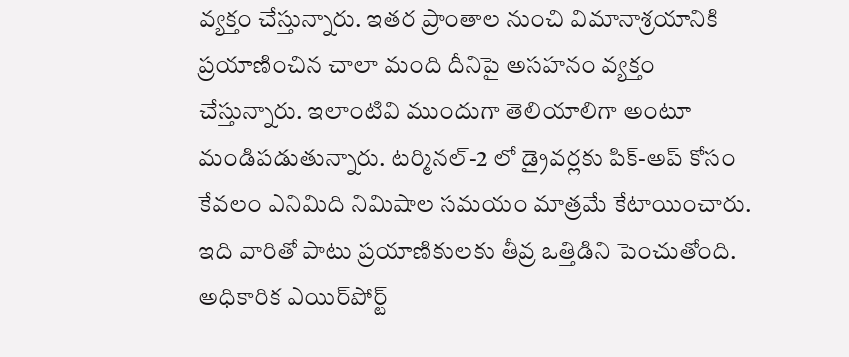వ్యక్తం చేస్తున్నారు. ఇతర ప్రాంతాల నుంచి విమానాశ్రయానికి ప్రయాణించిన చాలా మంది దీనిపై అసహనం వ్యక్తం చేస్తున్నారు. ఇలాంటివి ముందుగా తెలియాలిగా అంటూ మండిపడుతున్నారు. టర్మినల్-2 లో డ్రైవర్లకు పిక్-అప్ కోసం కేవలం ఎనిమిది నిమిషాల సమయం మాత్రమే కేటాయించారు. ఇది వారితో పాటు ప్రయాణికులకు తీవ్ర ఒత్తిడిని పెంచుతోంది. అధికారిక ఎయిర్‌పోర్ట్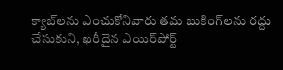క్యాబ్‌లను ఎంచుకోనివారు తమ బుకింగ్‌లను రద్దు చేసుకుని, ఖరీదైన ఎయిర్‌పోర్ట్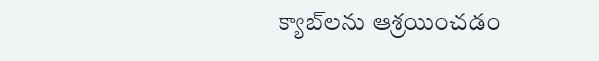క్యాబ్‌లను ఆశ్రయించడం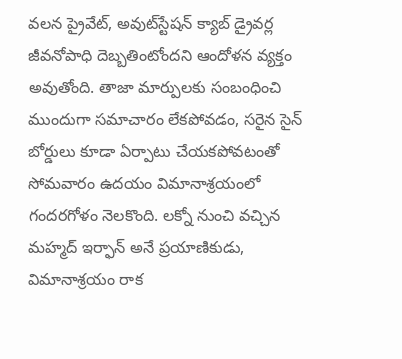వలన ప్రైవేట్, అవుట్‌స్టేషన్ క్యాబ్ డ్రైవర్ల జీవనోపాధి దెబ్బతింటోందని ఆందోళన వ్యక్తం అవుతోంది. తాజా మార్పులకు సంబంధించి ముందుగా సమాచారం లేకపోవడం, సరైన సైన్ బోర్డులు కూడా ఏర్పాటు చేయకపోవటంతో సోమవారం ఉదయం విమానాశ్రయంలో గందరగోళం నెలకొంది. లక్నో నుంచి వచ్చిన మహ్మద్ ఇర్ఫాన్ అనే ప్రయాణికుడు, విమానాశ్రయం రాక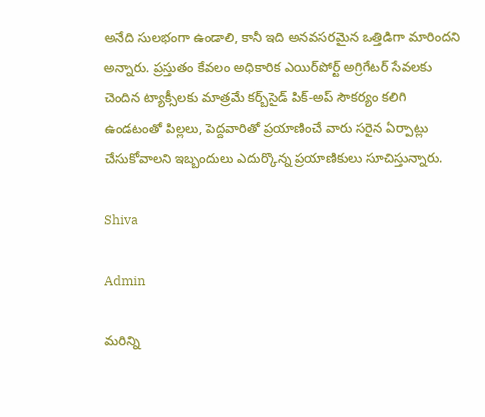అనేది సులభంగా ఉండాలి, కానీ ఇది అనవసరమైన ఒత్తిడిగా మారిందని అన్నారు. ప్రస్తుతం కేవలం అధికారిక ఎయిర్‌పోర్ట్ అగ్రిగేటర్ సేవలకు చెందిన ట్యాక్సీలకు మాత్రమే కర్బ్‌సైడ్ పిక్-అప్ సౌకర్యం కలిగి ఉండటంతో పిల్లలు, పెద్దవారితో ప్రయాణించే వారు సరైన ఏర్పాట్లు చేసుకోవాలని ఇబ్బందులు ఎదుర్కొన్న ప్రయాణికులు సూచిస్తున్నారు.

Shiva

Admin

మరిన్ని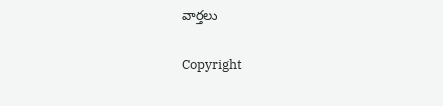వార్తలు

Copyright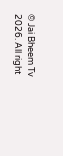© Jai Bheem Tv 2026. All right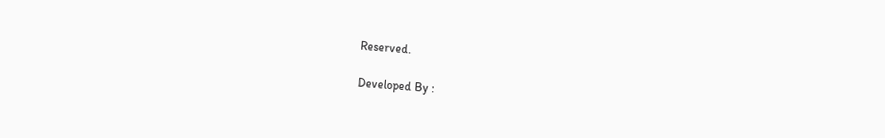Reserved.

Developed By :